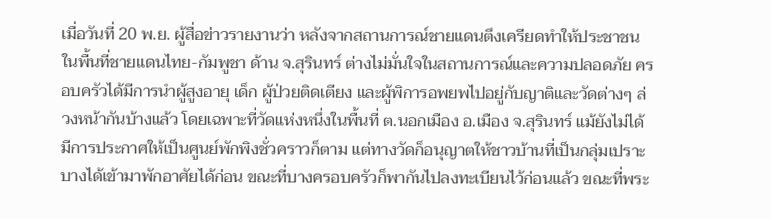เมื่อวันที่ 20 พ.ย. ผู้สื่อข่าวรายงานว่า หลังจากสถานการณ์ชายแดนตึงเครียดทำให้ประชาชนในพื้นที่ชายแดนไทย-กัมพูชา ด้าน จ.สุรินทร์ ต่างไม่มั่นใจในสถานการณ์และความปลอดภัย ครอบครัวได้มีการนำผู้สูงอายุ เด็ก ผู้ป่วยติดเตียง และผู้พิการอพยพไปอยู่กับญาติและวัดต่างๆ ล่วงหน้ากันบ้างแล้ว โดยเฉพาะที่วัดแห่งหนึ่งในพื้นที่ ต.นอกเมือง อ.เมือง จ.สุรินทร์ แม้ยังไม่ได้มีการประกาศให้เป็นศูนย์พักพิงชั่วคราวก็ตาม แต่ทางวัดก็อนุญาตให้ชาวบ้านที่เป็นกลุ่มเปราะบางได้เข้ามาพักอาศัยได้ก่อน ขณะที่บางครอบครัวก็พากันไปลงทะเบียนไว้ก่อนแล้ว ขณะที่พระ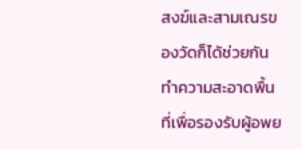สงฆ์และสามเณรของวัดก็ได้ช่วยกันทำความสะอาดพื้นที่เพื่อรองรับผู้อพย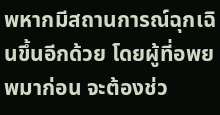พหากมีสถานการณ์ฉุกเฉินขึ้นอีกด้วย โดยผู้ที่อพยพมาก่อน จะต้องช่ว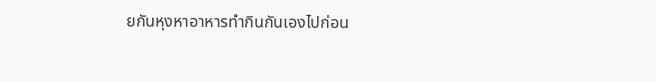ยกันหุงหาอาหารทำกินกันเองไปก่อน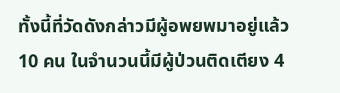ทั้งนี้ที่วัดดังกล่าวมีผู้อพยพมาอยู่แล้ว 10 คน ในจำนวนนี้มีผู้ป่วนติดเตียง 4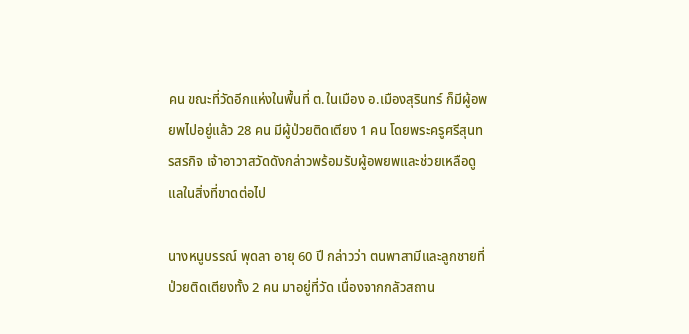คน ขณะที่วัดอีกแห่งในพื้นที่ ต.ในเมือง อ.เมืองสุรินทร์ ก็มีผู้อพยพไปอยู่แล้ว 28 คน มีผู้ป่วยติดเตียง 1 คน โดยพระครูศรีสุนทรสรกิจ เจ้าอาวาสวัดดังกล่าวพร้อมรับผู้อพยพและช่วยเหลือดูแลในสิ่งที่ขาดต่อไป

นางหนูบรรณ์ พุดลา อายุ 60 ปี กล่าวว่า ตนพาสามีและลูกชายที่ป่วยติดเตียงทั้ง 2 คน มาอยู่ที่วัด เนื่องจากกลัวสถาน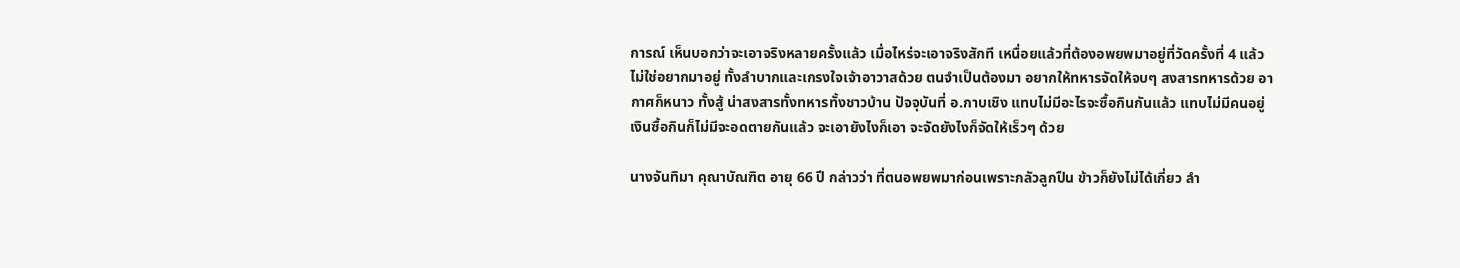การณ์ เห็นบอกว่าจะเอาจริงหลายครั้งแล้ว เมื่อไหร่จะเอาจริงสักที เหนื่อยแล้วที่ต้องอพยพมาอยู่ที่วัดครั้งที่ 4 แล้ว ไม่ใช่อยากมาอยู่ ทั้งลำบากและเกรงใจเจ้าอาวาสด้วย ตนจำเป็นต้องมา อยากให้ทหารจัดให้จบๆ สงสารทหารด้วย อากาศก็หนาว ทั้งสู้ น่าสงสารทั้งทหารทั้งชาวบ้าน ปัจจุบันที่ อ.กาบเชิง แทบไม่มีอะไรจะซื้อกินกันแล้ว แทบไม่มีคนอยู่ เงินซื้อกินก็ไม่มีจะอดตายกันแล้ว จะเอายังไงก็เอา จะจัดยังไงก็จัดให้เร็วๆ ด้วย

นางจันทิมา คุณาบัณฑิต อายุ 66 ปี กล่าวว่า ที่ตนอพยพมาก่อนเพราะกลัวลูกปืน ข้าวก็ยังไม่ได้เกี่ยว ลำ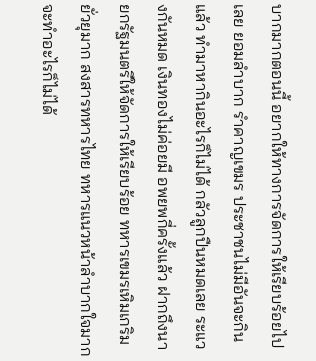บากมากตอนนี้ อยากให้ทางการจัดการให้เรียบร้อยไปเลย ยอมลำบาก รำคาญเขมร ประชาชนไม่มีอันจะกินแล้ว ทำมาหากินอะไรก็ไม่ได้ กลัวลูกปืนหมดเลย ระแวงกันหมด เงินทองไม่ค่อยมี อพยพกี่ครั้งแล้ว ฝากถึงนายกรัฐมนตรีให้จัดการให้เรียบร้อย ทหารเขมรเหิมเกริม ยั่วยุมาก สงสารทหารไทย ทหารแนวหน้าลำบากใจมาก จะทำอะไรก็ไม่ได้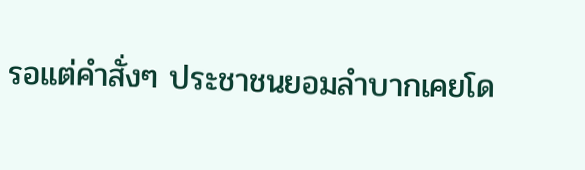รอแต่คำสั่งๆ ประชาชนยอมลำบากเคยโด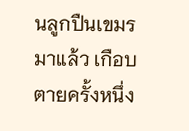นลูกปืนเขมรมาแล้ว เกือบตายครั้งหนึ่ง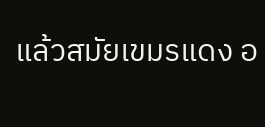แล้วสมัยเขมรแดง อ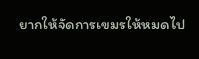ยากให้จัดการเขมรให้หมดไป